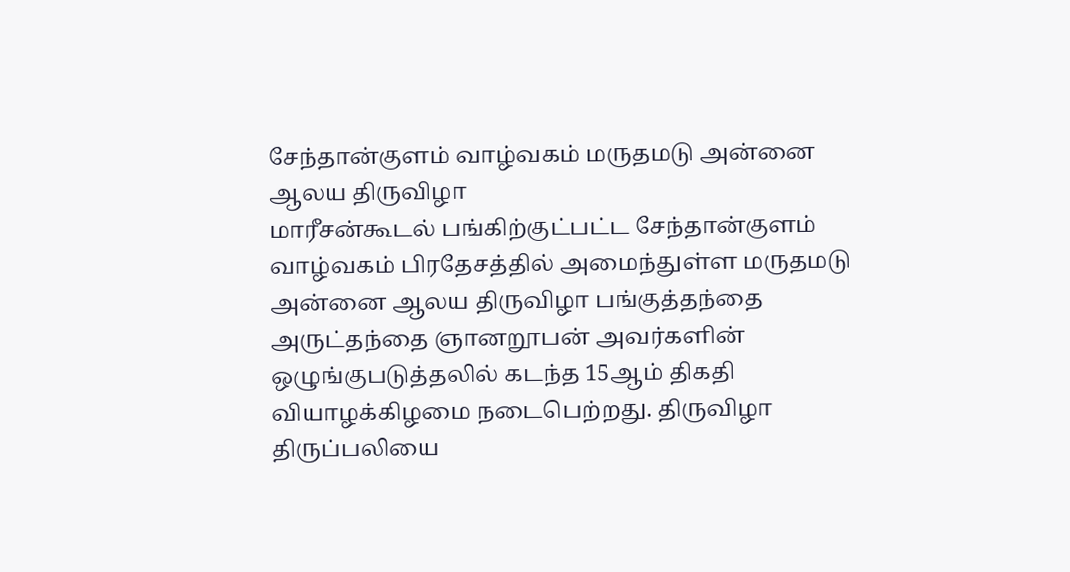சேந்தான்குளம் வாழ்வகம் மருதமடு அன்னை ஆலய திருவிழா
மாரீசன்கூடல் பங்கிற்குட்பட்ட சேந்தான்குளம் வாழ்வகம் பிரதேசத்தில் அமைந்துள்ள மருதமடு அன்னை ஆலய திருவிழா பங்குத்தந்தை அருட்தந்தை ஞானறூபன் அவர்களின் ஒழுங்குபடுத்தலில் கடந்த 15ஆம் திகதி வியாழக்கிழமை நடைபெற்றது. திருவிழா திருப்பலியை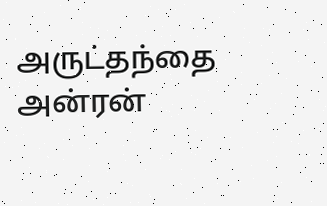அருட்தந்தை அன்ரன்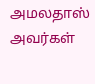அமலதாஸ் அவர்கள்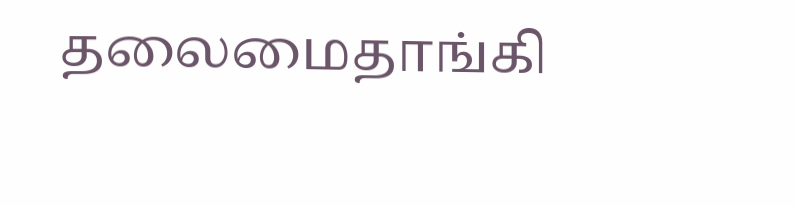தலைமைதாங்கி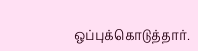ஒப்புக்கொடுத்தார்.